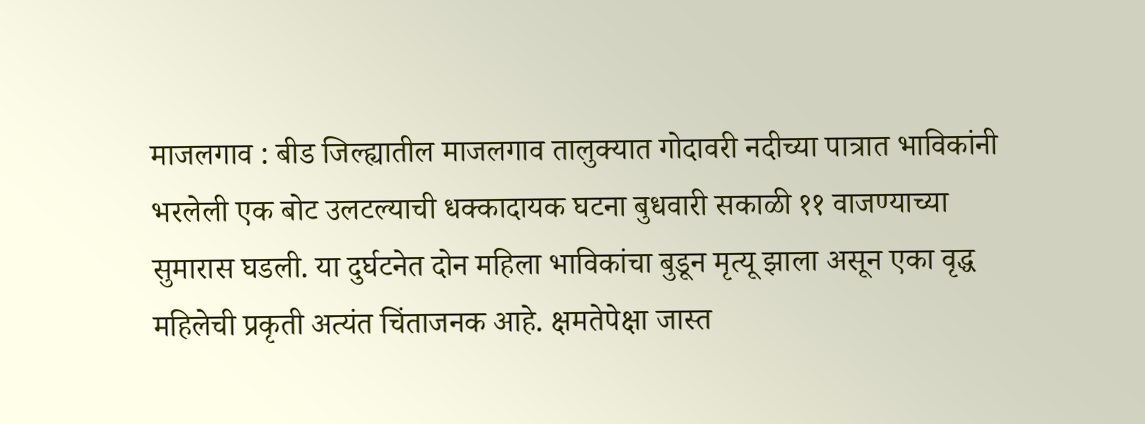माजलगाव : बीड जिल्ह्यातील माजलगाव तालुक्यात गोदावरी नदीच्या पात्रात भाविकांनी भरलेली एक बोट उलटल्याची धक्कादायक घटना बुधवारी सकाळी ११ वाजण्याच्या सुमारास घडली. या दुर्घटनेत दोन महिला भाविकांचा बुडून मृत्यू झाला असून एका वृद्ध महिलेची प्रकृती अत्यंत चिंताजनक आहे. क्षमतेपेक्षा जास्त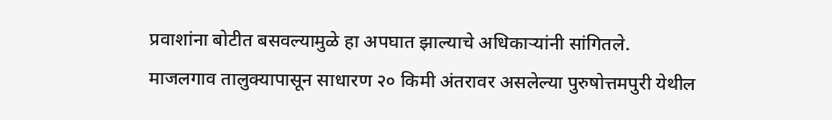प्रवाशांना बोटीत बसवल्यामुळे हा अपघात झाल्याचे अधिकाऱ्यांनी सांगितले.
माजलगाव तालुक्यापासून साधारण २० किमी अंतरावर असलेल्या पुरुषोत्तमपुरी येथील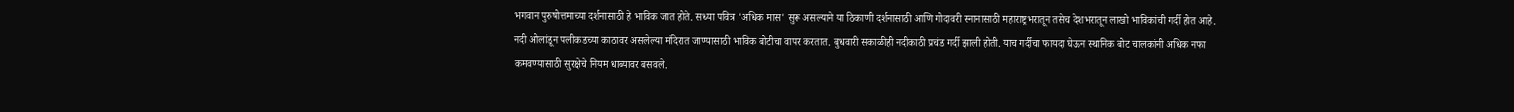भगवान पुरुषोत्तमाच्या दर्शनासाठी हे भाविक जात होते. सध्या पवित्र 'अधिक मास' सुरू असल्याने या ठिकाणी दर्शनासाठी आणि गोदावरी स्नानासाठी महाराष्ट्रभरातून तसेच देशभरातून लाखो भाविकांची गर्दी होत आहे. नदी ओलांडून पलीकडच्या काठावर असलेल्या मंदिरात जाण्यासाठी भाविक बोटीचा वापर करतात. बुधवारी सकाळीही नदीकाठी प्रचंड गर्दी झाली होती. याच गर्दीचा फायदा घेऊन स्थानिक बोट चालकांनी अधिक नफा कमवण्यासाठी सुरक्षेचे नियम धाब्यावर बसवले.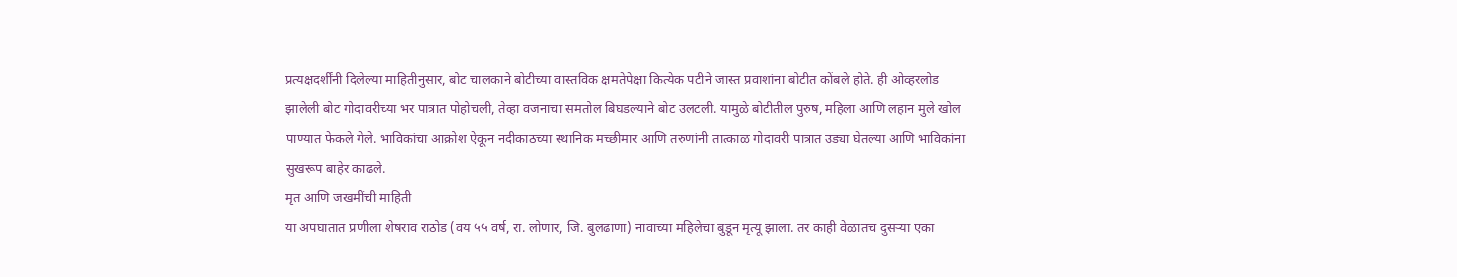प्रत्यक्षदर्शींनी दिलेल्या माहितीनुसार, बोट चालकाने बोटीच्या वास्तविक क्षमतेपेक्षा कित्येक पटीने जास्त प्रवाशांना बोटीत कोंबले होते. ही ओव्हरलोड झालेली बोट गोदावरीच्या भर पात्रात पोहोचली, तेव्हा वजनाचा समतोल बिघडल्याने बोट उलटली. यामुळे बोटीतील पुरुष, महिला आणि लहान मुले खोल पाण्यात फेकले गेले. भाविकांचा आक्रोश ऐकून नदीकाठच्या स्थानिक मच्छीमार आणि तरुणांनी तात्काळ गोदावरी पात्रात उड्या घेतल्या आणि भाविकांना सुखरूप बाहेर काढले.
मृत आणि जखमींची माहिती
या अपघातात प्रणीला शेषराव राठोड (वय ५५ वर्ष, रा. लोणार, जि. बुलढाणा) नावाच्या महिलेचा बुडून मृत्यू झाला. तर काही वेळातच दुसऱ्या एका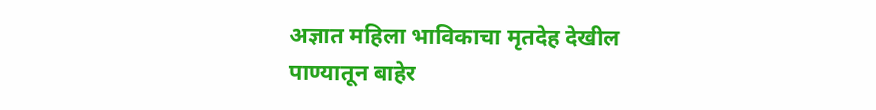अज्ञात महिला भाविकाचा मृतदेह देखील पाण्यातून बाहेर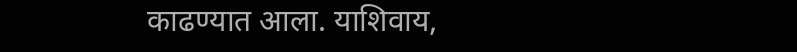काढण्यात आला. याशिवाय,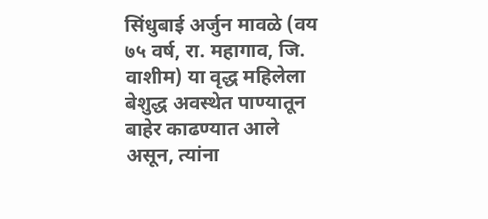सिंधुबाई अर्जुन मावळे (वय ७५ वर्ष, रा. महागाव, जि. वाशीम) या वृद्ध महिलेला बेशुद्ध अवस्थेत पाण्यातून बाहेर काढण्यात आले असून, त्यांना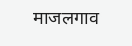माजलगाव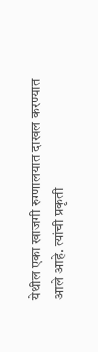येथील एका खाजगी रुग्णालयात दाखल करण्यात आले आहे. त्यांची प्रकृती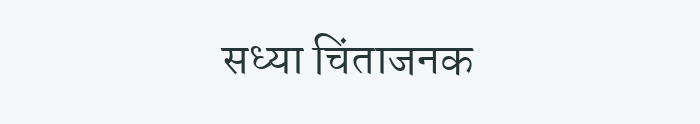सध्या चिंताजनक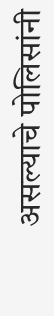असल्याचे पोलिसांनी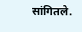सांगितले.